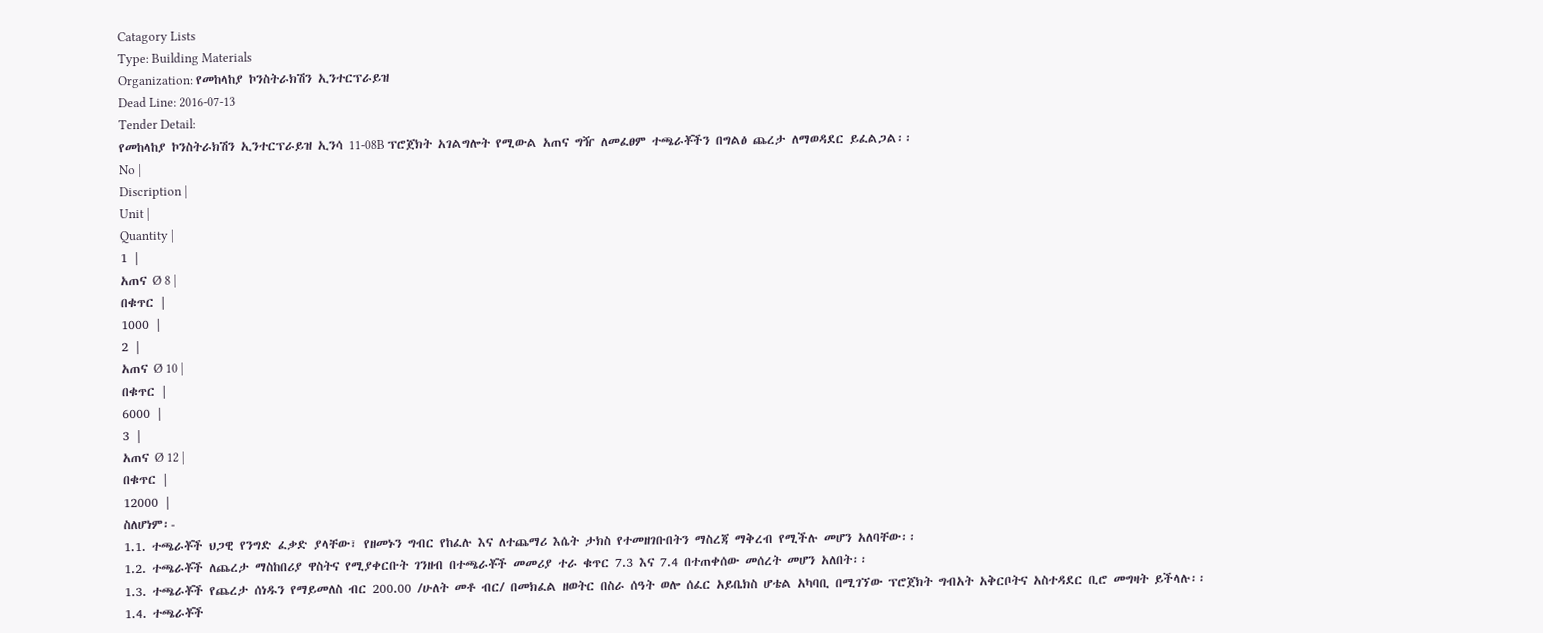Catagory Lists
Type: Building Materials
Organization: የመከላከያ ኮንስትራክሽን ኢንተርፕራይዝ
Dead Line: 2016-07-13
Tender Detail:
የመከላከያ ኮንስትራክሽን ኢንተርፕራይዝ ኢንሳ 11-08B ፕሮጀክት አገልግሎት የሚውል አጠና ግዥ ለመፈፀም ተጫራቾችን በግልፅ ጨረታ ለማወዳደር ይፈልጋል፡፡
No |
Discription |
Unit |
Quantity |
1 |
አጠና Ø 8 |
በቁጥር |
1000 |
2 |
አጠና Ø 10 |
በቁጥር |
6000 |
3 |
አጠና Ø 12 |
በቁጥር |
12000 |
ስለሆነም፡-
1.1. ተጫራቾች ህጋዊ የንግድ ፈቃድ ያላቸው፣ የዘመኑን ግብር የከፈሉ እና ለተጨማሪ እሴት ታክስ የተመዘገቡበትን ማስረጃ ማቅረብ የሚችሉ መሆን አለባቸው፡፡
1.2. ተጫራቾች ለጨረታ ማስከበሪያ ዋስትና የሚያቀርቡት ገንዘብ በተጫራቾች መመሪያ ተራ ቁጥር 7.3 እና 7.4 በተጠቀሰው መሰረት መሆን አለበት፡፡
1.3. ተጫራቾች የጨረታ ሰነዱን የማይመለስ ብር 200.00 /ሁለት መቶ ብር/ በመክፈል ዘወትር በስራ ሰዓት ወሎ ሰፈር አይቤክስ ሆቴል አካባቢ በሚገኘው ፕሮጀክት ግብአት አቅርቦትና አስተዳደር ቢሮ መግዛት ይችላሉ፡፡
1.4. ተጫራቾች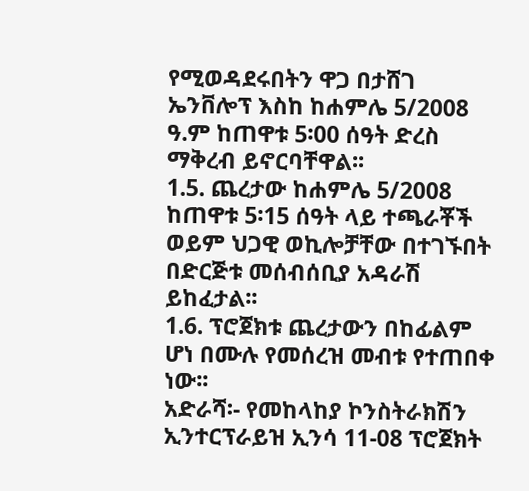የሚወዳደሩበትን ዋጋ በታሸገ ኤንቨሎፕ እስከ ከሐምሌ 5/2008 ዓ.ም ከጠዋቱ 5፡00 ሰዓት ድረስ ማቅረብ ይኖርባቸዋል፡፡
1.5. ጨረታው ከሐምሌ 5/2008 ከጠዋቱ 5፡15 ሰዓት ላይ ተጫራቾች ወይም ህጋዊ ወኪሎቻቸው በተገኙበት በድርጅቱ መሰብሰቢያ አዳራሽ ይከፈታል፡፡
1.6. ፕሮጀክቱ ጨረታውን በከፊልም ሆነ በሙሉ የመሰረዝ መብቱ የተጠበቀ ነው፡፡
አድራሻ፡- የመከላከያ ኮንስትራክሽን ኢንተርፕራይዝ ኢንሳ 11-08 ፕሮጀክት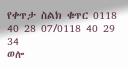የቀጥታ ስልክ ቁጥር 0118 40 28 07/0118 40 29 34
ወሎ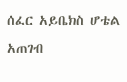ሰፈር አይቤክስ ሆቴል አጠገብ